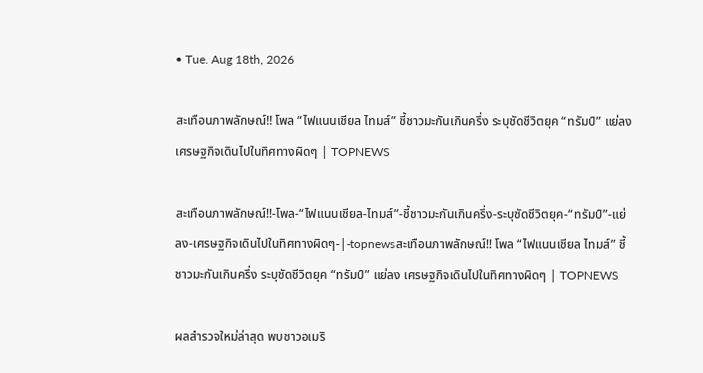• Tue. Aug 18th, 2026

สะเทือนภาพลักษณ์!! โพล “ไฟแนนเชียล ไทมส์” ชี้ชาวมะกันเกินครึ่ง ระบุชัดชีวิตยุค “ทรัมป์” แย่ลง เศรษฐกิจเดินไปในทิศทางผิดๆ | TOPNEWS

สะเทือนภาพลักษณ์!!-โพล-“ไฟแนนเชียล-ไทมส์”-ชี้ชาวมะกันเกินครึ่ง-ระบุชัดชีวิตยุค-“ทรัมป์”-แย่ลง-เศรษฐกิจเดินไปในทิศทางผิดๆ-|-topnewsสะเทือนภาพลักษณ์!! โพล “ไฟแนนเชียล ไทมส์” ชี้ชาวมะกันเกินครึ่ง ระบุชัดชีวิตยุค “ทรัมป์” แย่ลง เศรษฐกิจเดินไปในทิศทางผิดๆ | TOPNEWS

ผลสำรวจใหม่ล่าสุด พบชาวอเมริ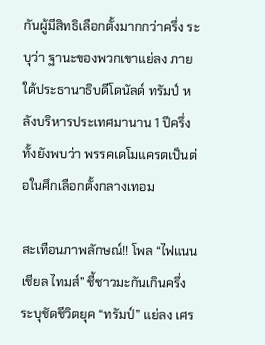กันผู้มีสิทธิเลือกตั้งมากกว่าครึ่ง ระบุว่า ฐานะของพวกเขาแย่ลง ภายใต้ประธานาธิบดีโดนัลด์ ทรัมป์ หลังบริหารประเทศมานาน 1 ปีครึ่ง ทั้งยังพบว่า พรรคเดโมแครตเป็นต่อในศึกเลือกตั้งกลางเทอม

สะเทือนภาพลักษณ์!! โพล “ไฟแนนเชียล ไทมส์” ชี้ชาวมะกันเกินครึ่ง ระบุชัดชีวิตยุค “ทรัมป์” แย่ลง เศร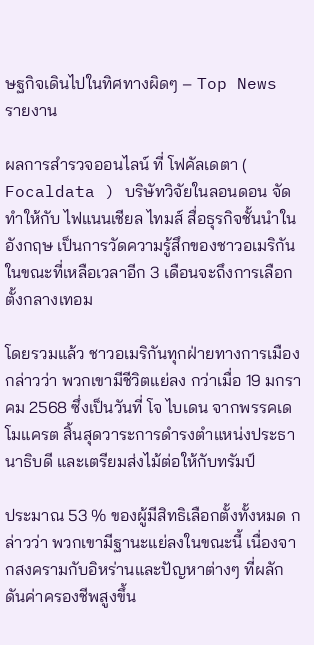ษฐกิจเดินไปในทิศทางผิดๆ – Top News รายงาน

ผลการสำรวจออนไลน์ ที่ โฟคัลเดตา ( Focaldata ) บริษัทวิจัยในลอนดอน จัดทำให้กับ ไฟแนนเชียล ไทมส์ สื่อธุรกิจชั้นนำในอังกฤษ เป็นการวัดความรู้สึกของชาวอเมริกัน ในขณะที่เหลือเวลาอีก 3 เดือนจะถึงการเลือกตั้งกลางเทอม

โดยรวมแล้ว ชาวอเมริกันทุกฝ่ายทางการเมือง กล่าวว่า พวกเขามีชีวิตแย่ลง กว่าเมื่อ 19 มกราคม 2568 ซึ่งเป็นวันที่ โจ ไบเดน จากพรรคเดโมแครต สิ้นสุดวาระการดำรงตำแหน่งประธานาธิบดี และเตรียมส่งไม้ต่อให้กับทรัมป์

ประมาณ 53 % ของผู้มีสิทธิเลือกตั้งทั้งหมด กล่าวว่า พวกเขามีฐานะแย่ลงในขณะนี้ เนื่องจากสงครามกับอิหร่านและปัญหาต่างๆ ที่ผลักดันค่าครองชีพสูงขึ้น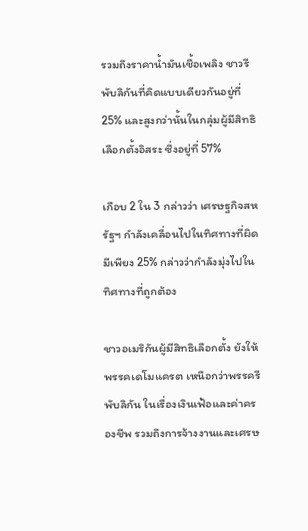รวมถึงราคาน้ำมันเชื้อเพลิง ชาวรีพับลิกันที่คิดแบบเดียวกันอยู่ที่ 25% และสูงกว่านั้นในกลุ่มผู้มีสิทธิเลือกตั้งอิสระ ซึ่งอยู่ที่ 57%

เกือบ 2 ใน 3 กล่าวว่า เศรษฐกิจสหรัฐฯ กำลังเคลื่อนไปในทิศทางที่ผิด มีเพียง 25% กล่าวว่ากำลังมุ่งไปในทิศทางที่ถูกต้อง

ชาวอเมริกันผู้มีสิทธิเลือกตั้ง ยังให้พรรคเดโมแครต เหนือกว่าพรรครีพับลิกัน ในเรื่องเงินเฟ้อและค่าครองชีพ รวมถึงการจ้างงานและเศรษ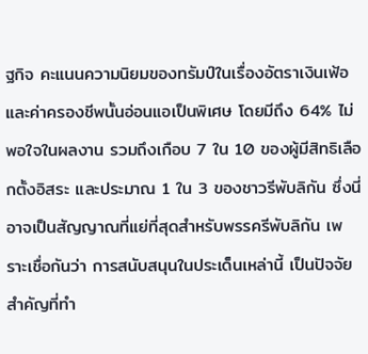ฐกิจ คะแนนความนิยมของทรัมป์ในเรื่องอัตราเงินเฟ้อและค่าครองชีพนั้นอ่อนแอเป็นพิเศษ โดยมีถึง 64% ไม่พอใจในผลงาน รวมถึงเกือบ 7 ใน 10 ของผู้มีสิทธิเลือกตั้งอิสระ และประมาณ 1 ใน 3 ของชาวรีพับลิกัน ซึ่งนี่อาจเป็นสัญญาณที่แย่ที่สุดสำหรับพรรครีพับลิกัน เพราะเชื่อกันว่า การสนับสนุนในประเด็นเหล่านี้ เป็นปัจจัยสำคัญที่ทำ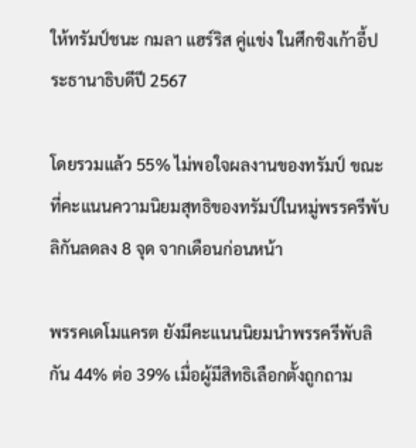ให้ทรัมป์ชนะ กมลา แฮร์ริส คู่แข่ง ในศึกชิงเก้าอี้ประธานาธิบดีปี 2567

โดยรวมแล้ว 55% ไม่พอใจผลงานของทรัมป์ ขณะที่คะแนนความนิยมสุทธิของทรัมป์ในหมู่พรรครีพับลิกันลดลง 8 จุด จากเดือนก่อนหน้า

พรรคเดโมแครต ยังมีคะแนนนิยมนำพรรครีพับลิกัน 44% ต่อ 39% เมื่อผู้มีสิทธิเลือกตั้งถูกถาม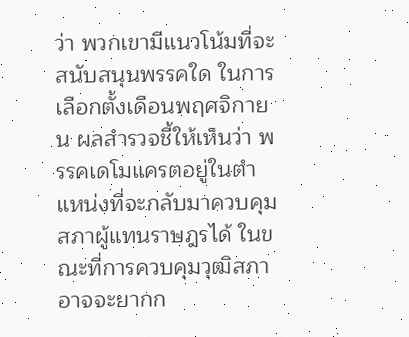ว่า พวกเขามีแนวโน้มที่จะสนับสนุนพรรคใด ในการเลือกตั้งเดือนพฤศจิกายน ผลสำรวจชี้ให้เห็นว่า พรรคเดโมแครตอยู่ในตำแหน่งที่จะกลับมาควบคุมสภาผู้แทนราษฎรได้ ในขณะที่การควบคุมวุฒิสภา อาจจะยากก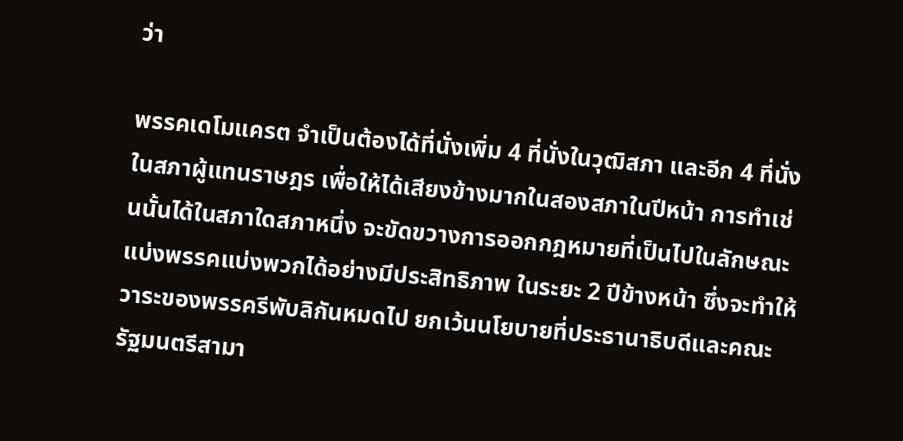ว่า

พรรคเดโมแครต จำเป็นต้องได้ที่นั่งเพิ่ม 4 ที่นั่งในวุฒิสภา และอีก 4 ที่นั่งในสภาผู้แทนราษฎร เพื่อให้ได้เสียงข้างมากในสองสภาในปีหน้า การทำเช่นนั้นได้ในสภาใดสภาหนึ่ง จะขัดขวางการออกกฎหมายที่เป็นไปในลักษณะแบ่งพรรคแบ่งพวกได้อย่างมีประสิทธิภาพ ในระยะ 2 ปีข้างหน้า ซึ่งจะทำให้วาระของพรรครีพับลิกันหมดไป ยกเว้นนโยบายที่ประธานาธิบดีและคณะรัฐมนตรีสามา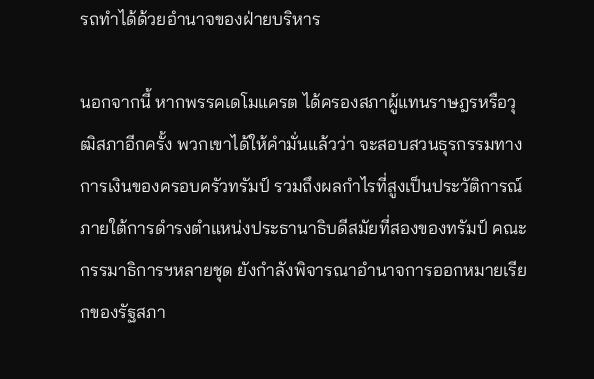รถทำได้ด้วยอำนาจของฝ่ายบริหาร

นอกจากนี้ หากพรรคเดโมแครต ได้ครองสภาผู้แทนราษฎรหรือวุฒิสภาอีกครั้ง พวกเขาได้ให้คำมั่นแล้วว่า จะสอบสวนธุรกรรมทางการเงินของครอบครัวทรัมป์ รวมถึงผลกำไรที่สูงเป็นประวัติการณ์ ภายใต้การดำรงตำแหน่งประธานาธิบดีสมัยที่สองของทรัมป์ คณะกรรมาธิการฯหลายชุด ยังกำลังพิจารณาอำนาจการออกหมายเรียกของรัฐสภา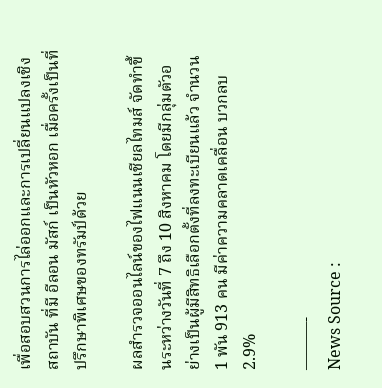เพื่อสอบสวนการไล่ออกและการเปลี่ยนแปลงเชิงสถาบัน ที่มี อีลอน มัสก์ เป็นหัวหอก เมื่อครั้งเป็นที่ปรึกษาพิเศษของทรัมป์ด้วย

ผลสำรวจออนไลน์ของไฟแนนเชียลไทมส์ จัดทำขึ้นระหว่างวันที่ 7 ถึง 10 สิงหาคม โดยมีกลุ่มตัวอย่างเป็นผู้มีสิทธิเลือกตั้งที่ลงทะเบียนแล้ว จำนวน 1 พัน 913 คน มีค่าความคลาดเคลื่อน บวกลบ 2.9%

———-
News Source :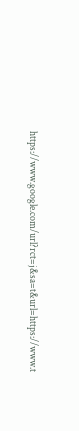https://www.google.com/url?rct=j&sa=t&url=https://www.t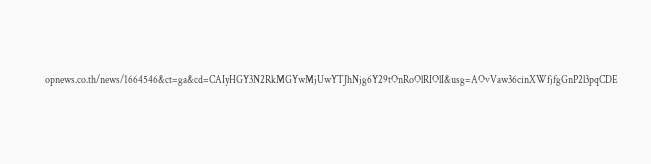opnews.co.th/news/1664546&ct=ga&cd=CAIyHGY3N2RkMGYwMjUwYTJhNjg6Y29tOnRoOlRIOlI&usg=AOvVaw36cinXWfjfgGnP2l3pqCDE